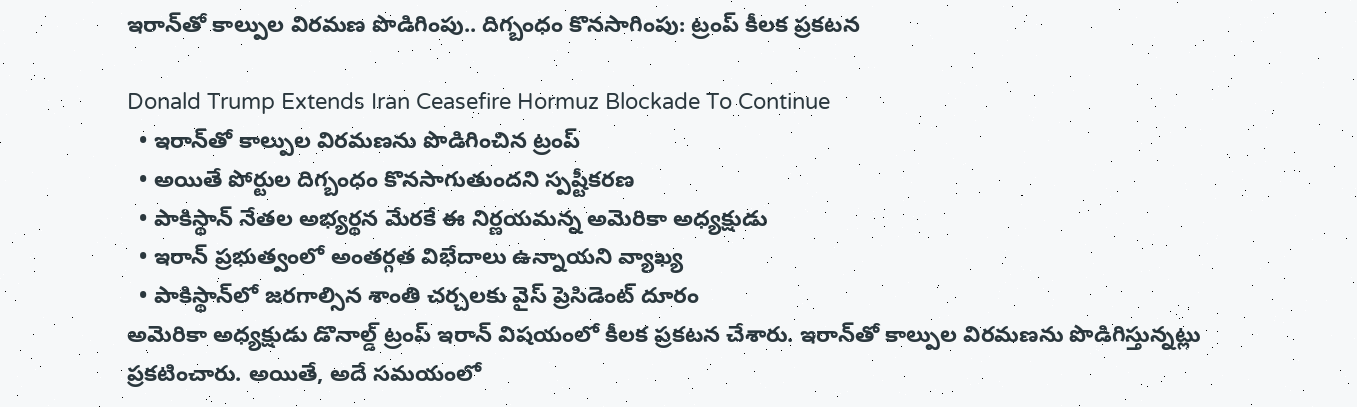ఇరాన్‌తో కాల్పుల విరమణ పొడిగింపు.. దిగ్బంధం కొనసాగింపు: ట్రంప్ కీలక ప్రకటన

Donald Trump Extends Iran Ceasefire Hormuz Blockade To Continue
  • ఇరాన్‌తో కాల్పుల విరమణను పొడిగించిన ట్రంప్
  • అయితే పోర్టుల దిగ్బంధం కొనసాగుతుందని స్పష్టీక‌ర‌ణ‌
  • పాకిస్థాన్ నేతల అభ్యర్థన మేరకే ఈ నిర్ణయమన్న అమెరికా అధ్యక్షుడు
  • ఇరాన్ ప్రభుత్వంలో అంతర్గత విభేదాలు ఉన్నాయని వ్యాఖ్య
  • పాకిస్థాన్‌లో జరగాల్సిన శాంతి చర్చలకు వైస్ ప్రెసిడెంట్ దూరం
అమెరికా అధ్యక్షుడు డొనాల్డ్ ట్రంప్ ఇరాన్‌ విషయంలో కీలక ప్రకటన చేశారు. ఇరాన్‌తో కాల్పుల విరమణను పొడిగిస్తున్నట్లు ప్రకటించారు. అయితే, అదే సమయంలో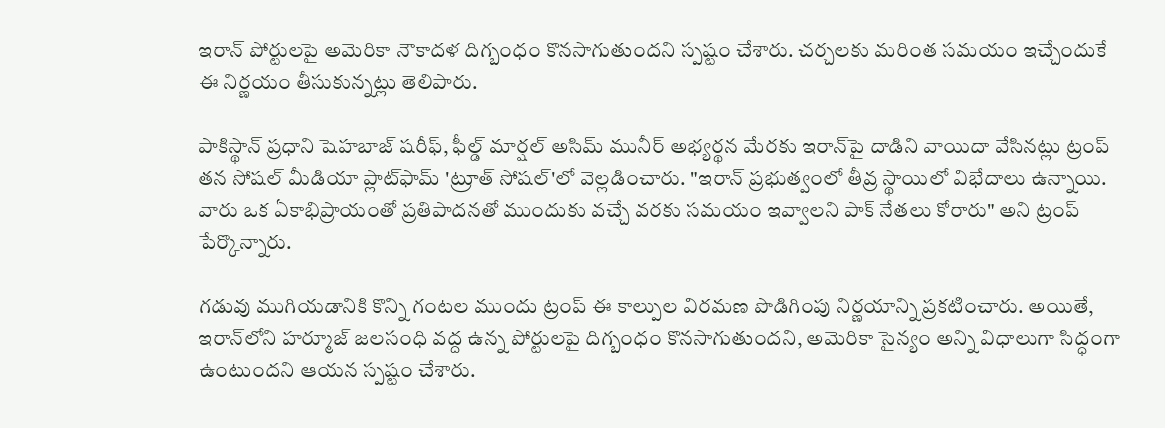ఇరాన్ పోర్టులపై అమెరికా నౌకాదళ దిగ్బంధం కొనసాగుతుందని స్పష్టం చేశారు. చర్చలకు మరింత సమయం ఇచ్చేందుకే ఈ నిర్ణయం తీసుకున్నట్లు తెలిపారు.

పాకిస్థాన్ ప్రధాని షెహబాజ్ షరీఫ్, ఫీల్డ్ మార్షల్ అసిమ్ మునీర్ అభ్యర్థన మేరకు ఇరాన్‌పై దాడిని వాయిదా వేసినట్లు ట్రంప్ తన సోషల్ మీడియా ప్లాట్‌ఫామ్ 'ట్రూత్ సోషల్'లో వెల్లడించారు. "ఇరాన్ ప్రభుత్వంలో తీవ్ర స్థాయిలో విభేదాలు ఉన్నాయి. వారు ఒక ఏకాభిప్రాయంతో ప్రతిపాదనతో ముందుకు వచ్చే వరకు సమయం ఇవ్వాలని పాక్ నేతలు కోరారు" అని ట్రంప్ పేర్కొన్నారు.

గడువు ముగియడానికి కొన్ని గంటల ముందు ట్రంప్ ఈ కాల్పుల విరమణ పొడిగింపు నిర్ణయాన్ని ప్రకటించారు. అయితే, ఇరాన్‌లోని హ‌ర్మూజ్ జలసంధి వద్ద ఉన్న పోర్టులపై దిగ్బంధం కొనసాగుతుందని, అమెరికా సైన్యం అన్ని విధాలుగా సిద్ధంగా ఉంటుందని ఆయన స్ప‌ష్టం చేశారు.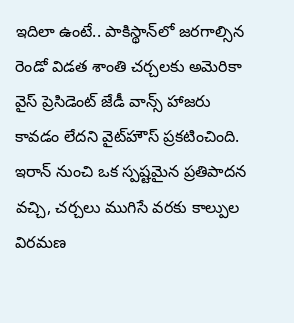ఇదిలా ఉంటే.. పాకిస్థాన్‌లో జరగాల్సిన రెండో విడత శాంతి చర్చలకు అమెరికా వైస్ ప్రెసిడెంట్ జేడీ వాన్స్ హాజరు కావడం లేదని వైట్‌హౌస్ ప్రకటించింది. ఇరాన్ నుంచి ఒక స్పష్టమైన ప్రతిపాదన వచ్చి, చర్చలు ముగిసే వరకు కాల్పుల విరమణ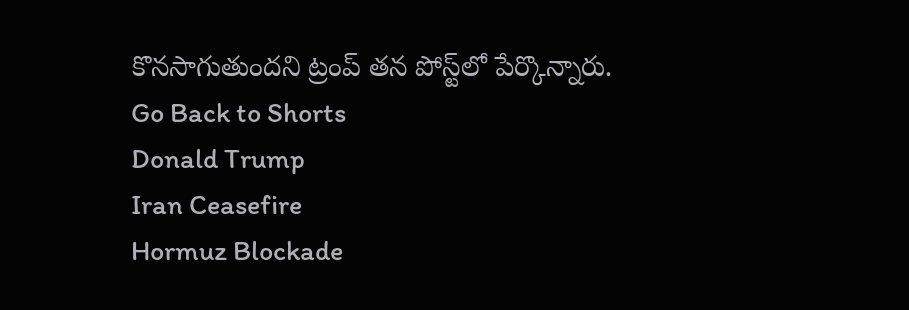కొనసాగుతుందని ట్రంప్ తన పోస్ట్‌లో పేర్కొన్నారు.
Go Back to Shorts
Donald Trump
Iran Ceasefire
Hormuz Blockade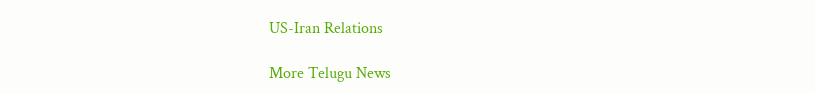US-Iran Relations

More Telugu News